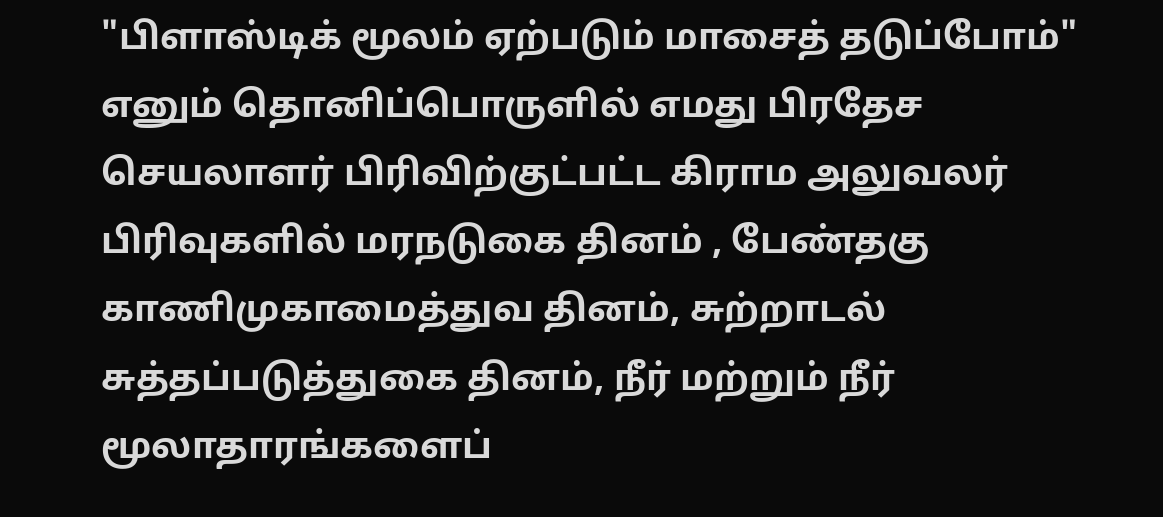"பிளாஸ்டிக் மூலம் ஏற்படும் மாசைத் தடுப்போம்" எனும் தொனிப்பொருளில் எமது பிரதேச செயலாளர் பிரிவிற்குட்பட்ட கிராம அலுவலர் பிரிவுகளில் மரநடுகை தினம் , பேண்தகு காணிமுகாமைத்துவ தினம், சுற்றாடல் சுத்தப்படுத்துகை தினம், நீர் மற்றும் நீர் மூலாதாரங்களைப்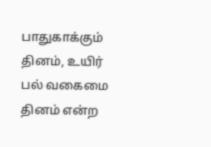பாதுகாக்கும் தினம், உயிர் பல் வகைமை தினம் என்ற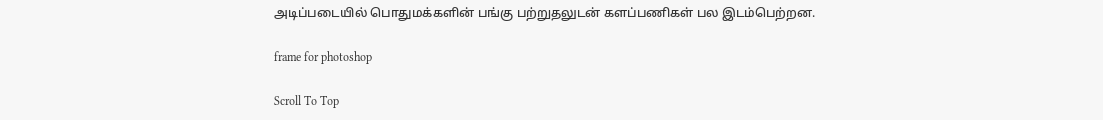அடிப்படையில் பொதுமக்களின் பங்கு பற்றுதலுடன் களப்பணிகள் பல இடம்பெற்றன.

frame for photoshop

Scroll To Top